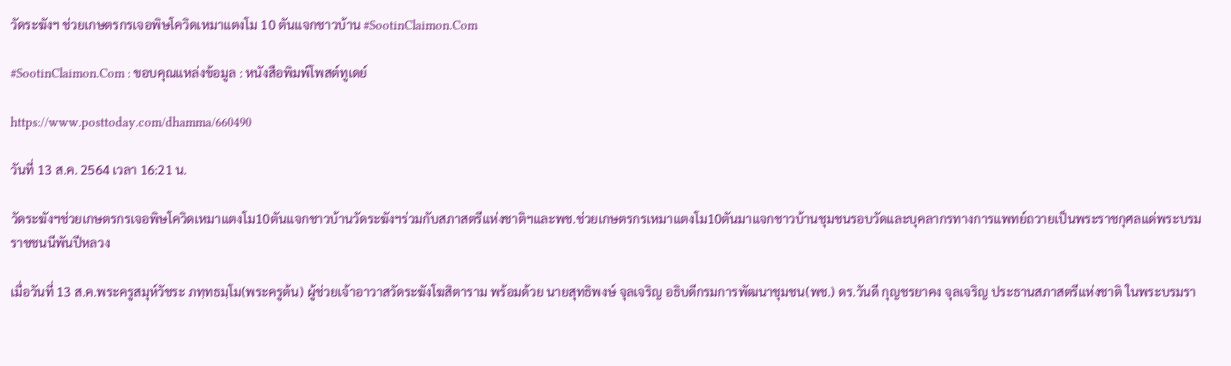วัดระฆังฯ ช่วยเกษตรกรเจอพิษโควิดเหมาแตงโม 10 ตันแจกชาวบ้าน #SootinClaimon.Com

#SootinClaimon.Com : ขอบคุณแหล่งข้อมูล : หนังสือพิมพ์โพสต์ทูเดย์

https://www.posttoday.com/dhamma/660490

วันที่ 13 ส.ค. 2564 เวลา 16:21 น.

วัดระฆังฯช่วยเกษตรกรเจอพิษโควิดเหมาแตงโม10ตันแจกชาวบ้านวัดระฆังฯร่วมกับสภาสตรีแห่งชาติฯและพช.ช่วยเกษตรกรเหมาแตงโม10ตันมาแจกชาวบ้านชุมชนรอบวัดและบุคลากรทางการแพทย์ถวายเป็นพระราชกุศลแด่พระบรมราชชนนีพันปีหลวง

เมื่อวันที่ 13 ส.ค.พระครูสมุห์วัชระ ภทฺทธมฺโม(พระครูต้น) ผู้ช่วยเจ้าอาวาสวัดระฆังโฆสิตาราม พร้อมด้วย นายสุทธิพงษ์ จุลเจริญ อธิบดีกรมการพัฒนาชุมชน(พช.) ดร.วันดี กุญชรยาคง จุลเจริญ ประธานสภาสตรีแห่งชาติ ในพระบรมรา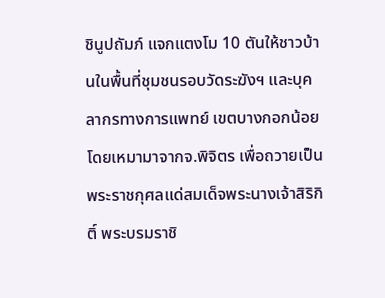ชินูปถัมภ์ แจกแตงโม 10 ตันให้ชาวบ้านในพื้นที่ชุมชนรอบวัดระฆังฯ และบุคลากรทางการแพทย์ เขตบางกอกน้อยโดยเหมามาจากจ.พิจิตร เพื่อถวายเป็นพระราชกุศลแด่สมเด็จพระนางเจ้าสิริกิติ์ พระบรมราชิ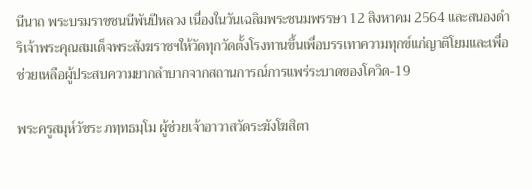นีนาถ พระบรมราชชนนีพันปีหลวง เนื่องในวันเฉลิมพระชนมพรรษา 12 สิงหาคม 2564 และสนองดำริเจ้าพระคุณสมเด็จพระสังฆราชฯให้วัดทุกวัดตั้งโรงทานขึ้นเพื่อบรรเทาความทุกข์แก่ญาติโยมและเพื่อช่วยเหลือผู้ประสบความยากลำบากจากสถานการณ์การแพร่ระบาดของโควิด-19

พระครูสมุห์วัชระ ภทฺทธมฺโม ผู้ช่วยเจ้าอาวาสวัดระฆังโฆสิตา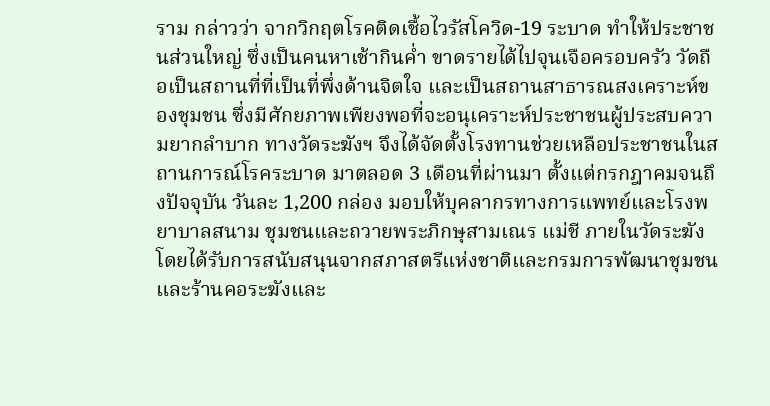ราม กล่าวว่า จากวิกฤตโรคติดเชื้อไวรัสโควิด-19 ระบาด ทำให้ประชาชนส่วนใหญ่ ซึ่งเป็นคนหาเช้ากินค่ำ ขาดรายได้ไปจุนเจือครอบครัว วัดถือเป็นสถานที่ที่เป็นที่พึ่งด้านจิตใจ และเป็นสถานสาธารณสงเคราะห์ของชุมชน ซึ่งมีศักยภาพเพียงพอที่จะอนุเคราะห์ประชาชนผู้ประสบความยากลำบาก ทางวัดระฆังฯ จึงได้จัดตั้งโรงทานช่วยเหลือประชาชนในสถานการณ์โรคระบาด มาตลอด 3 เดือนที่ผ่านมา ตั้งแต่กรกฎาคมจนถึงปัจจุบัน วันละ 1,200 กล่อง มอบให้บุคลากรทางการแพทย์และโรงพยาบาลสนาม ชุมชนและถวายพระภิกษุสามเณร แม่ชี ภายในวัดระฆัง โดยได้รับการสนับสนุนจากสภาสตรีแห่งชาติและกรมการพัฒนาชุมชนและร้านคอระฆังและ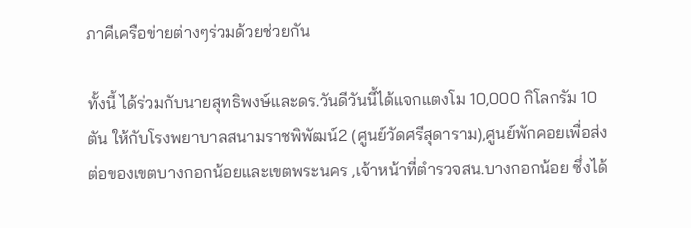ภาคีเครือข่ายต่างๆร่วมด้วยช่วยกัน

ทั้งนี้ ได้ร่วมกับนายสุทธิพงษ์และดร.วันดีวันนี้ได้แจกแตงโม 10,000 กิโลกรัม 10 ตัน ให้กับโรงพยาบาลสนามราชพิพัฒน์2 (ศูนย์วัดศรีสุดาราม),ศูนย์พักคอยเพื่อส่งต่อของเขตบางกอกน้อยและเขตพระนคร ,เจ้าหน้าที่ตำรวจสน.บางกอกน้อย ซึ่งได้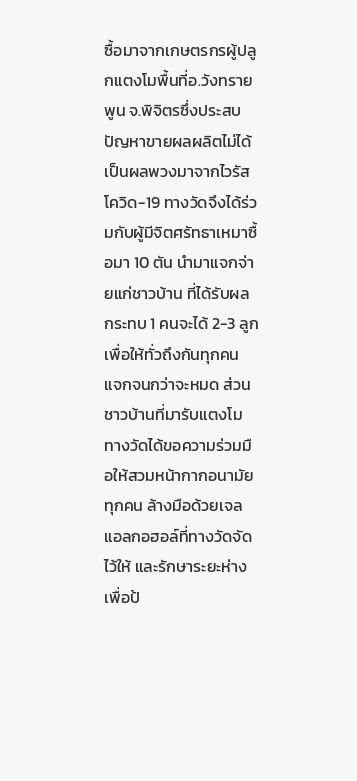ซื้อมาจากเกษตรกรผู้ปลูกแตงโมพื้นที่อ.วังทรายพูน จ.พิจิตรซึ่งประสบปัญหาขายผลผลิตไม่ได้ เป็นผลพวงมาจากไวรัสโควิด-19 ทางวัดจึงได้ร่วมกับผู้มีจิตศรัทธาเหมาซื้อมา 10 ตัน นำมาแจกจ่ายแก่ชาวบ้าน ที่ได้รับผลกระทบ 1 คนจะได้ 2-3 ลูก เพื่อให้ทั่วถึงกันทุกคน แจกจนกว่าจะหมด ส่วนชาวบ้านที่มารับแตงโม ทางวัดได้ขอความร่วมมือให้สวมหน้ากากอนามัยทุกคน ล้างมือด้วยเจลแอลกอฮอล์ที่ทางวัดจัดไว้ให้ และรักษาระยะห่างเพื่อป้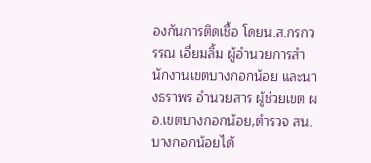องกันการติดเชื้อ โดยน.ส.กรกวรรณ เอี่ยมลิ้ม ผู้อำนวยการสำนักงานเขตบางกอกน้อย และนางธราพร อำนวยสาร ผู้ช่วยเขต ผอ.เขตบางกอกน้อย,ตำรวจ สน.บางกอกน้อยได้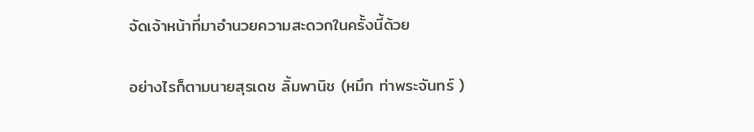จัดเจ้าหน้าที่มาอำนวยความสะดวกในครั้งนี้ด้วย

อย่างไรก็ตามนายสุรเดช ลิ้มพานิช (หมึก ท่าพระจันทร์ )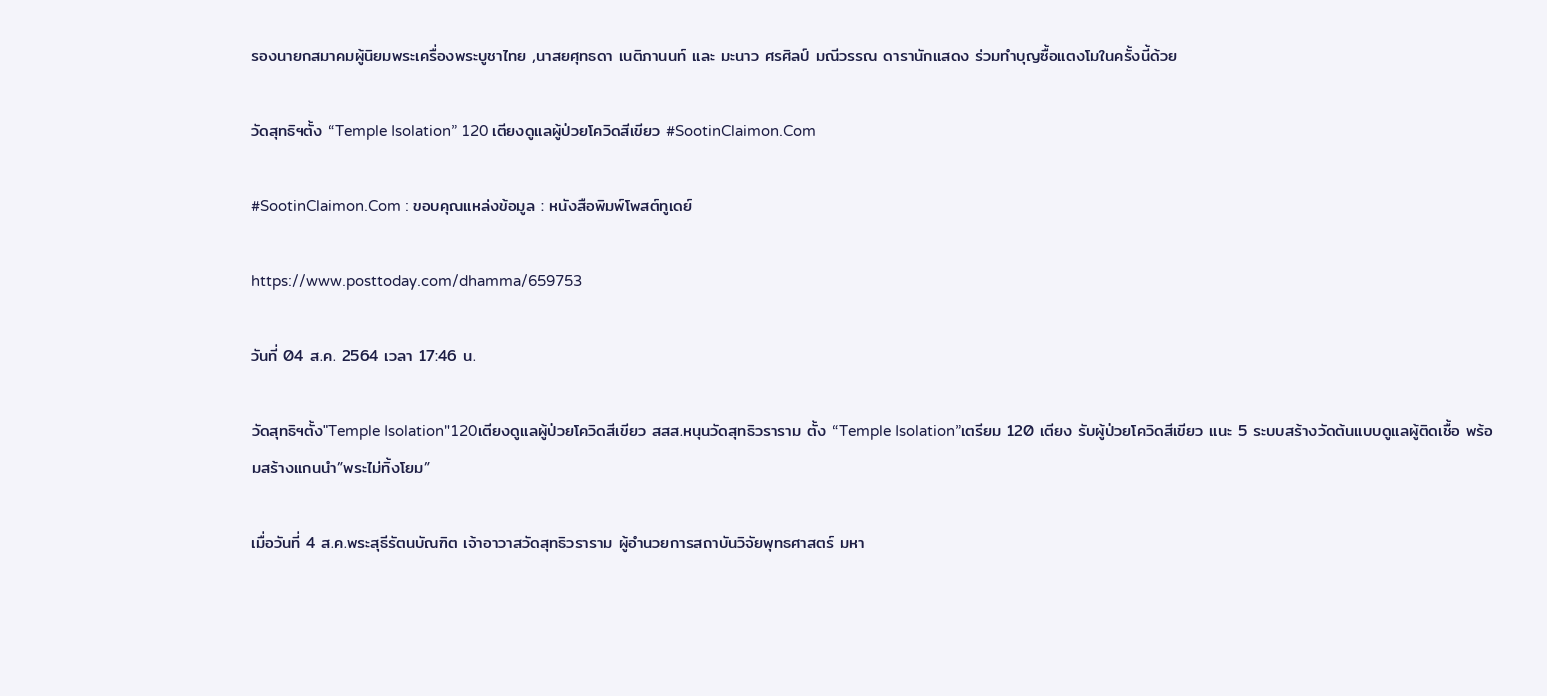รองนายกสมาคมผู้นิยมพระเครื่องพระบูชาไทย ,นาสยศุทธดา เนติภานนท์ และ มะนาว ศรศิลป์ มณีวรรณ ดารานักแสดง ร่วมทำบุญซื้อแตงโมในครั้งนี้ด้วย

วัดสุทธิฯตั้ง “Temple Isolation” 120 เตียงดูแลผู้ป่วยโควิดสีเขียว #SootinClaimon.Com

#SootinClaimon.Com : ขอบคุณแหล่งข้อมูล : หนังสือพิมพ์โพสต์ทูเดย์

https://www.posttoday.com/dhamma/659753

วันที่ 04 ส.ค. 2564 เวลา 17:46 น.

วัดสุทธิฯตั้ง"Temple Isolation"120เตียงดูแลผู้ป่วยโควิดสีเขียว สสส.หนุนวัดสุทธิวราราม ตั้ง “Temple Isolation”เตรียม 120 เตียง รับผู้ป่วยโควิดสีเขียว แนะ 5 ระบบสร้างวัดต้นแบบดูแลผู้ติดเชื้อ พร้อมสร้างแกนนำ”พระไม่ทิ้งโยม”

เมื่อวันที่ 4 ส.ค.พระสุธีรัตนบัณฑิต เจ้าอาวาสวัดสุทธิวราราม ผู้อำนวยการสถาบันวิจัยพุทธศาสตร์ มหา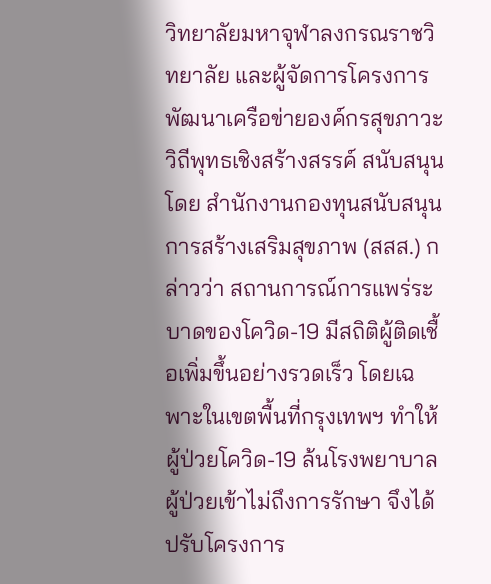วิทยาลัยมหาจุฬาลงกรณราชวิทยาลัย และผู้จัดการโครงการพัฒนาเครือข่ายองค์กรสุขภาวะวิถีพุทธเชิงสร้างสรรค์ สนับสนุนโดย สำนักงานกองทุนสนับสนุนการสร้างเสริมสุขภาพ (สสส.) กล่าวว่า สถานการณ์การแพร่ระบาดของโควิด-19 มีสถิติผู้ติดเชื้อเพิ่มขึ้นอย่างรวดเร็ว โดยเฉพาะในเขตพื้นที่กรุงเทพฯ ทำให้ผู้ป่วยโควิด-19 ล้นโรงพยาบาล ผู้ป่วยเข้าไม่ถึงการรักษา จึงได้ปรับโครงการ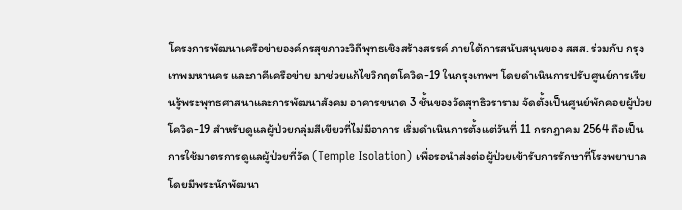โครงการพัฒนาเครือข่ายองค์กรสุขภาวะวิถีพุทธเชิงสร้างสรรค์ ภายใต้การสนับสนุนของ สสส. ร่วมกับ กรุงเทพมหานคร และภาคีเครือข่าย มาช่วยแก้ไขวิกฤตโควิด-19 ในกรุงเทพฯ โดยดำเนินการปรับศูนย์การเรียนรู้พระพุทธศาสนาและการพัฒนาสังคม อาคารขนาด 3 ชั้นของวัดสุทธิวราราม จัดตั้งเป็นศูนย์พักคอยผู้ป่วยโควิด-19 สำหรับดูแลผู้ป่วยกลุ่มสีเขียวที่ไม่มีอาการ เริ่มดำเนินการตั้งแต่วันที่ 11 กรกฎาคม 2564 ถือเป็นการใช้มาตรการดูแลผู้ป่วยที่วัด (Temple Isolation) เพื่อรอนำส่งต่อผู้ป่วยเข้ารับการรักษาที่โรงพยาบาล โดยมีพระนักพัฒนา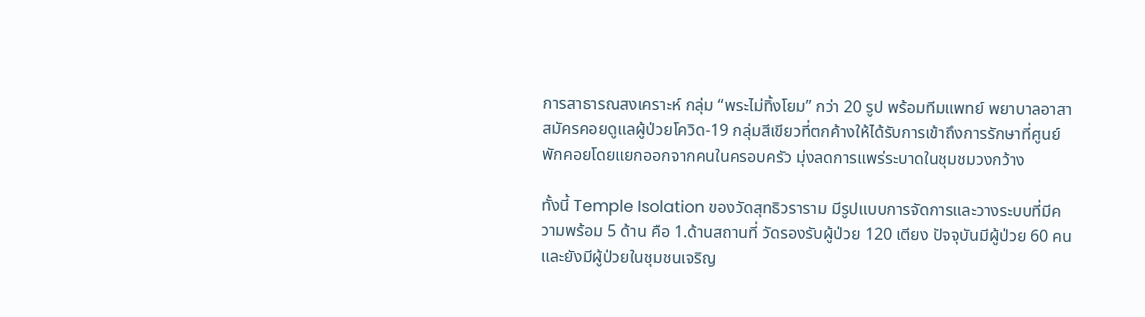การสาธารณสงเคราะห์ กลุ่ม “พระไม่ทิ้งโยม” กว่า 20 รูป พร้อมทีมแพทย์ พยาบาลอาสาสมัครคอยดูแลผู้ป่วยโควิด-19 กลุ่มสีเขียวที่ตกค้างให้ได้รับการเข้าถึงการรักษาที่ศูนย์พักคอยโดยแยกออกจากคนในครอบครัว มุ่งลดการแพร่ระบาดในชุมชมวงกว้าง

ทั้งนี้ Temple Isolation ของวัดสุทธิวราราม มีรูปแบบการจัดการและวางระบบที่มีความพร้อม 5 ด้าน คือ 1.ด้านสถานที่ วัดรองรับผู้ป่วย 120 เตียง ปัจจุบันมีผู้ป่วย 60 คน และยังมีผู้ป่วยในชุมชนเจริญ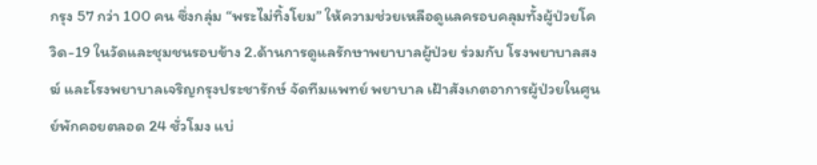กรุง 57 กว่า 100 คน ซึ่งกลุ่ม “พระไม่ทิ้งโยม” ให้ความช่วยเหลือดูแลครอบคลุมทั้งผู้ป่วยโควิด-19 ในวัดและชุมชนรอบข้าง 2.ด้านการดูแลรักษาพยาบาลผู้ป่วย ร่วมกับ โรงพยาบาลสงฆ์ และโรงพยาบาลเจริญกรุงประชารักษ์ จัดทีมแพทย์ พยาบาล เฝ้าสังเกตอาการผู้ป่วยในศูนย์พักคอยตลอด 24 ชั่วโมง แบ่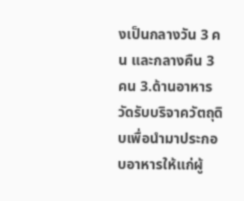งเป็นกลางวัน 3 คน และกลางคืน 3 คน 3.ด้านอาหาร วัดรับบริจาควัตถุดิบเพื่อนำมาประกอบอาหารให้แก่ผู้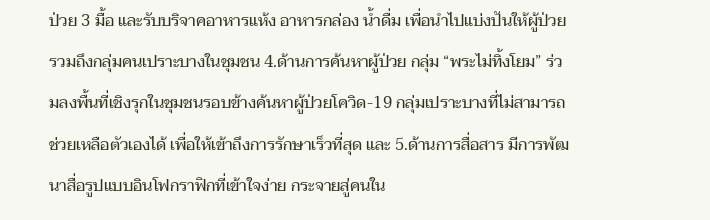ป่วย 3 มื้อ และรับบริจาคอาหารแห้ง อาหารกล่อง น้ำดื่ม เพื่อนำไปแบ่งปันให้ผู้ป่วย รวมถึงกลุ่มคนเปราะบางในชุมชน 4.ด้านการค้นหาผู้ป่วย กลุ่ม “พระไม่ทิ้งโยม” ร่วมลงพื้นที่เชิงรุกในชุมชนรอบข้างค้นหาผู้ป่วยโควิด-19 กลุ่มเปราะบางที่ไม่สามารถช่วยเหลือตัวเองได้ เพื่อให้เข้าถึงการรักษาเร็วที่สุด และ 5.ด้านการสื่อสาร มีการพัฒนาสื่อรูปแบบอินโฟกราฟิกที่เข้าใจง่าย กระจายสู่คนใน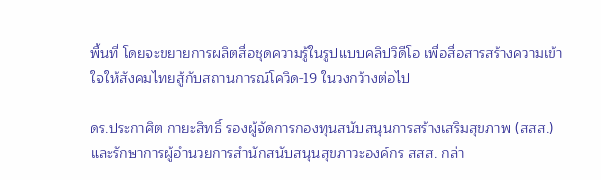พื้นที่ โดยจะขยายการผลิตสื่อชุดความรู้ในรูปแบบคลิปวิดีโอ เพื่อสื่อสารสร้างความเข้าใจให้สังคมไทยสู้กับสถานการณ์โควิด-19 ในวงกว้างต่อไป

ดร.ประกาศิต กายะสิทธิ์ รองผู้จัดการกองทุนสนับสนุนการสร้างเสริมสุขภาพ (สสส.) และรักษาการผู้อำนวยการสำนักสนับสนุนสุขภาวะองค์กร สสส. กล่า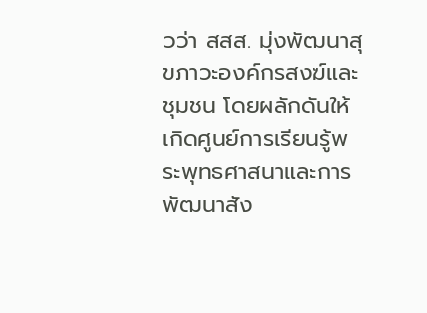วว่า สสส. มุ่งพัฒนาสุขภาวะองค์กรสงฆ์และชุมชน โดยผลักดันให้เกิดศูนย์การเรียนรู้พระพุทธศาสนาและการพัฒนาสัง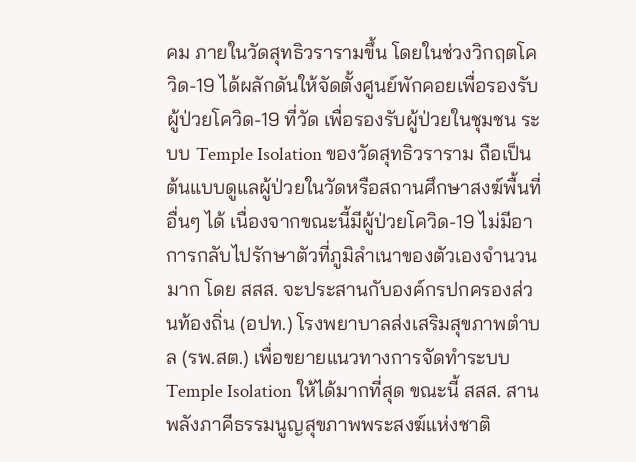คม ภายในวัดสุทธิวรารามขึ้น โดยในช่วงวิกฤตโควิด-19 ได้ผลักดันให้จัดตั้งศูนย์พักคอยเพื่อรองรับผู้ป่วยโควิด-19 ที่วัด เพื่อรองรับผู้ป่วยในชุมชน ระบบ Temple Isolation ของวัดสุทธิวราราม ถือเป็นต้นแบบดูแลผู้ป่วยในวัดหรือสถานศึกษาสงฆ์พื้นที่อื่นๆ ได้ เนื่องจากขณะนี้มีผู้ป่วยโควิด-19 ไม่มีอาการกลับไปรักษาตัวที่ภูมิลำเนาของตัวเองจำนวนมาก โดย สสส. จะประสานกับองค์กรปกครองส่วนท้องถิ่น (อปท.) โรงพยาบาลส่งเสริมสุขภาพตำบล (รพ.สต.) เพื่อขยายแนวทางการจัดทำระบบ Temple Isolation ให้ได้มากที่สุด ขณะนี้ สสส. สานพลังภาคีธรรมนูญสุขภาพพระสงฆ์แห่งชาติ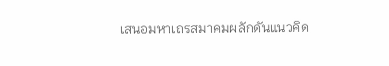เสนอมหาเถรสมาคมผลักดันแนวคิด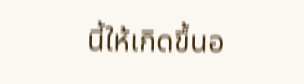นี้ให้เกิดขึ้นอ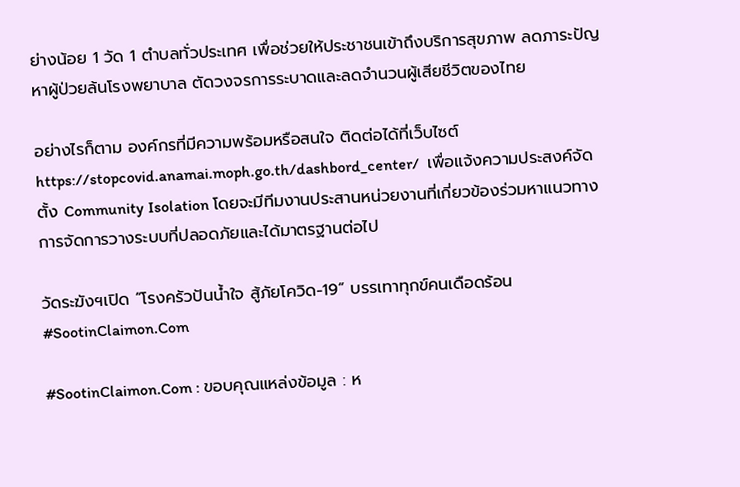ย่างน้อย 1 วัด 1 ตำบลทั่วประเทศ เพื่อช่วยให้ประชาชนเข้าถึงบริการสุขภาพ ลดภาระปัญหาผู้ป่วยล้นโรงพยาบาล ตัดวงจรการระบาดและลดจำนวนผู้เสียชีวิตของไทย

อย่างไรก็ตาม องค์กรที่มีความพร้อมหรือสนใจ ติดต่อได้ที่เว็บไซต์ https://stopcovid.anamai.moph.go.th/dashbord_center/  เพื่อแจ้งความประสงค์จัดตั้ง Community Isolation โดยจะมีทีมงานประสานหน่วยงานที่เกี่ยวข้องร่วมหาแนวทางการจัดการวางระบบที่ปลอดภัยและได้มาตรฐานต่อไป

วัดระฆังฯเปิด “โรงครัวปันน้ำใจ สู้ภัยโควิด-19” บรรเทาทุกข์คนเดือดร้อน #SootinClaimon.Com

#SootinClaimon.Com : ขอบคุณแหล่งข้อมูล : ห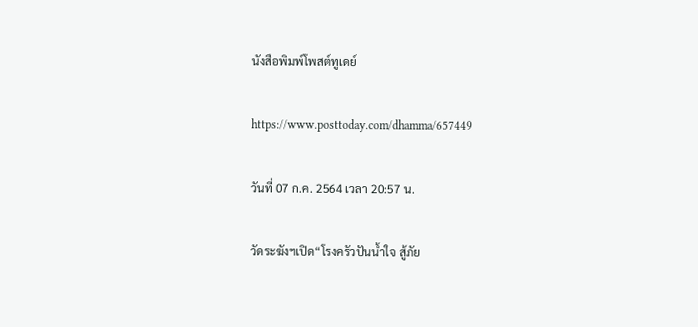นังสือพิมพ์โพสต์ทูเดย์

https://www.posttoday.com/dhamma/657449

วันที่ 07 ก.ค. 2564 เวลา 20:57 น.

วัดระฆังฯเปิด“โรงครัวปันน้ำใจ สู้ภัย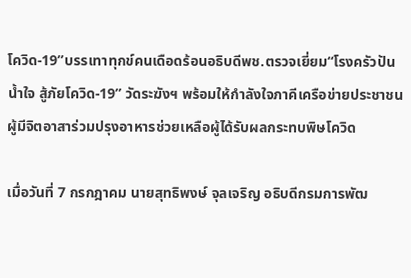โควิด-19”บรรเทาทุกข์คนเดือดร้อนอธิบดีพช.ตรวจเยี่ยม“โรงครัวปันน้ำใจ สู้ภัยโควิด-19” วัดระฆังฯ พร้อมให้กำลังใจภาคีเครือข่ายประชาชนผู้มีจิตอาสาร่วมปรุงอาหารช่วยเหลือผู้ได้รับผลกระทบพิษโควิด

เมื่อวันที่ 7 กรกฎาคม นายสุทธิพงษ์ จุลเจริญ อธิบดีกรมการพัฒ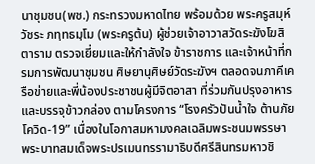นาชุมชน(พช.) กระทรวงมหาดไทย พร้อมด้วย พระครูสมุห์ วัชระ ภทฺทธมฺโม (พระครูต้น) ผู้ช่วยเจ้าอาวาสวัดระฆังโฆสิตาราม ตรวจเยี่ยมและให้กำลังใจ ข้าราชการ และเจ้าหน้าที่กรมการพัฒนาชุมชน ศิษยานุศิษย์วัดระฆังฯ ตลอดจนภาคีเครือข่ายและพี่น้องประชาชนผู้มีจิตอาสา ที่ร่วมกันปรุงอาหาร และบรรจุข้าวกล่อง ตามโครงการ “โรงครัวปันน้ำใจ ต้านภัยโควิด-19” เนื่องในโอกาสมหามงคลเฉลิมพระชนมพรรษา พระบาทสมเด็จพระปรเมนทรรามาธิบดีศรีสินทรมหาวชิ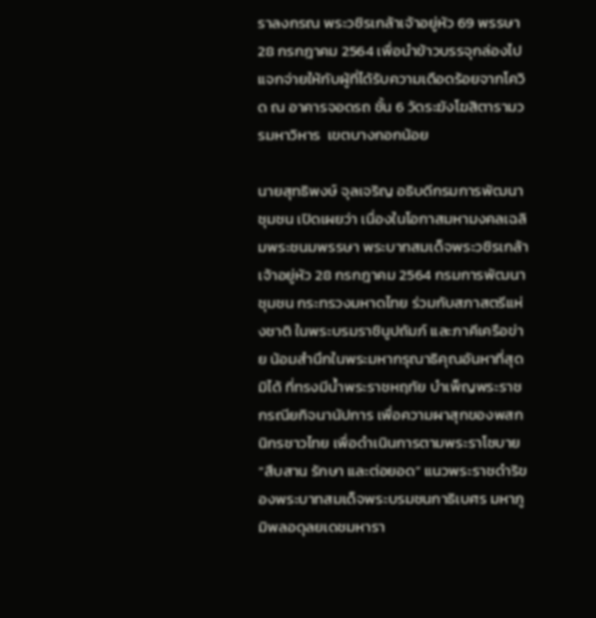ราลงกรณ พระวชิรเกล้าเจ้าอยู่หัว 69 พรรษา 28 กรกฎาคม 2564 เพื่อนำข้าวบรรจุกล่องไปแจกจ่ายให้กับผู้ที่ได้รับความเดือดร้อยจากโควิด ณ อาคารจอดรถ ชั้น 6 วัดระฆังโฆสิตารามวรมหาวิหาร  เขตบางกอกน้อย

นายสุทธิพงษ์ จุลเจริญ อธิบดีกรมการพัฒนาชุมชน เปิดเผยว่า เนื่องในโอกาสมหามงคลเฉลิมพระชนมพรรษา พระบาทสมเด็จพระวชิรเกล้าเจ้าอยู่หัว 28 กรกฎาคม 2564 กรมการพัฒนาชุมชน กระทรวงมหาดไทย ร่วมกับสภาสตรีแห่งชาติ ในพระบรมราชินูปถัมภ์ และภาคีเครือข่าย น้อมสำนึกในพระมหากรุณาธิคุณอันหาที่สุดมิได้ ที่ทรงมีน้ำพระราชหฤทัย บำเพ็ญพระราชกรณียกิจนานัปการ เพื่อความผาสุกของพสกนิกรชาวไทย เพื่อดำเนินการตามพระราโชบาย “สืบสาน รักษา และต่อยอด” แนวพระราชดำริของพระบาทสมเด็จพระบรมชนกาธิเบศร มหาภูมิพลอดุลยเดชมหารา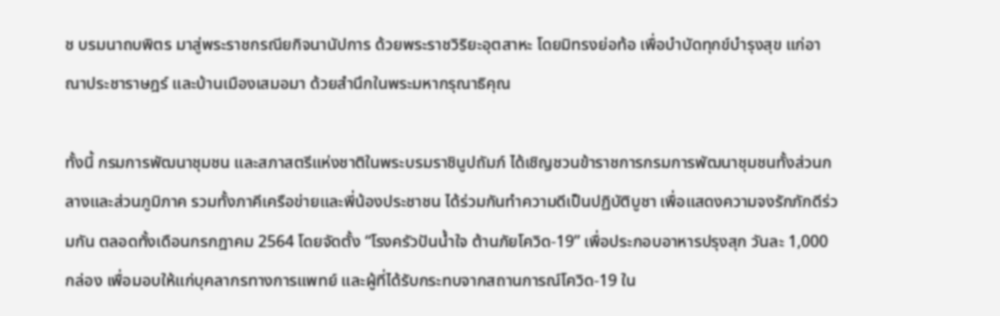ช บรมนาถบพิตร มาสู่พระราชกรณียกิจนานัปการ ด้วยพระราชวิริยะอุตสาหะ โดยมิทรงย่อท้อ เพื่อบำบัดทุกข์บำรุงสุข แก่อาณาประชาราษฎร์ และบ้านเมืองเสมอมา ด้วยสำนึกในพระมหากรุณาธิคุณ

ทั้งนี้ กรมการพัฒนาชุมชน และสภาสตรีแห่งชาติในพระบรมราชินูปถัมภ์ ได้เชิญชวนข้าราชการกรมการพัฒนาชุมชนทั้งส่วนกลางและส่วนภูมิภาค รวมทั้งภาคีเครือข่ายและพี่น้องประชาชน ได้ร่วมกันทำความดีเป็นปฏิบัติบูชา เพื่อแสดงความจงรักภักดีร่วมกัน ตลอดทั้งเดือนกรกฎาคม 2564 โดยจัดตั้ง “โรงครัวปันน้ำใจ ต้านภัยโควิด-19” เพื่อประกอบอาหารปรุงสุก วันละ 1,000 กล่อง เพื่อมอบให้แก่บุคลากรทางการแพทย์ และผู้ที่ได้รับกระทบจากสถานการณ์โควิด-19 ใน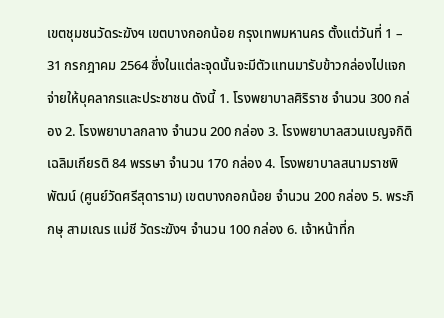เขตชุมชนวัดระฆังฯ เขตบางกอกน้อย กรุงเทพมหานคร ตั้งแต่วันที่ 1 – 31 กรกฎาคม 2564 ซึ่งในแต่ละจุดนั้นจะมีตัวแทนมารับข้าวกล่องไปแจกจ่ายให้บุคลากรและประชาชน ดังนี้ 1. โรงพยาบาลศิริราช จำนวน 300 กล่อง 2. โรงพยาบาลกลาง จำนวน 200 กล่อง 3. โรงพยาบาลสวนเบญจกิติเฉลิมเกียรติ 84 พรรษา จำนวน 170 กล่อง 4. โรงพยาบาลสนามราชพิพัฒน์ (ศูนย์วัดศรีสุดาราม) เขตบางกอกน้อย จำนวน 200 กล่อง 5. พระภิกษุ สามเณร แม่ชี วัดระฆังฯ จำนวน 100 กล่อง 6. เจ้าหน้าที่ก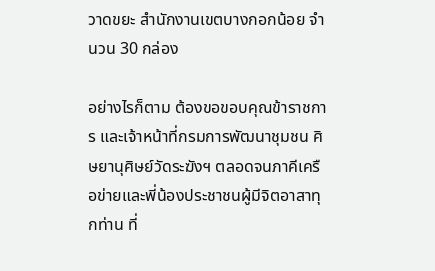วาดขยะ สำนักงานเขตบางกอกน้อย จำนวน 30 กล่อง

อย่างไรก็ตาม ต้องขอขอบคุณข้าราชการ และเจ้าหน้าที่กรมการพัฒนาชุมชน ศิษยานุศิษย์วัดระฆังฯ ตลอดจนภาคีเครือข่ายและพี่น้องประชาชนผู้มีจิตอาสาทุกท่าน ที่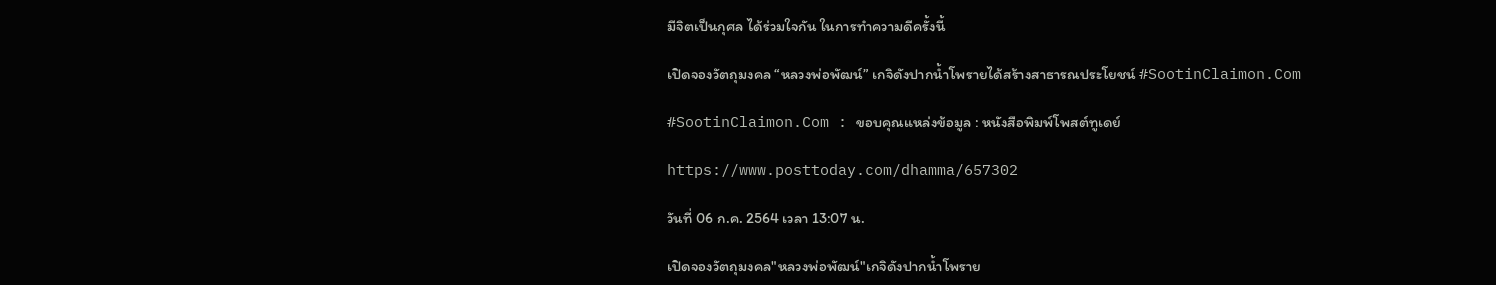มีจิตเป็นกุศล ได้ร่วมใจกัน ในการทำความดีครั้งนี้

เปิดจองวัตถุมงคล “หลวงพ่อพัฒน์” เกจิดังปากน้ำโพรายได้สร้างสาธารณประโยชน์ #SootinClaimon.Com

#SootinClaimon.Com : ขอบคุณแหล่งข้อมูล : หนังสือพิมพ์โพสต์ทูเดย์

https://www.posttoday.com/dhamma/657302

วันที่ 06 ก.ค. 2564 เวลา 13:07 น.

เปิดจองวัตถุมงคล"หลวงพ่อพัฒน์"เกจิดังปากน้ำโพราย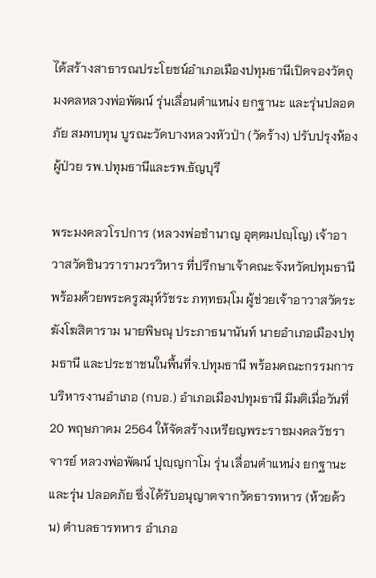ได้สร้างสาธารณประโยชน์อำเภอเมืองปทุมธานีเปิดจองวัตถุมงคลหลวงพ่อพัฒน์ รุ่นเลื่อนตำแหน่ง ยกฐานะ และรุ่นปลอดภัย สมทบทุน บูรณะวัดบางหลวงหัวป่า (วัดร้าง) ปรับปรุงห้องผู้ป่วย รพ.ปทุมธานีและรพ.ธัญบุรี

พระมงคลวโรปการ (หลวงพ่อชำนาญ อุตฺตมปญฺโญ) เจ้าอาวาสวัดชินวรารามวรวิหาร ที่ปรึกษาเจ้าคณะจังหวัดปทุมธานี พร้อมด้วยพระครูสมุห์วัชระ ภทฺทธมฺโม ผู้ช่วยเจ้าอาวาสวัดระฆังโฆสิตาราม นายพิษณุ ประภาธนานันท์ นายอำเภอเมืองปทุมธานี และประชาชนในพื้นที่จ.ปทุมธานี พร้อมคณะกรรมการบริหารงานอำเภอ (กบอ.) อำเภอเมืองปทุมธานี มีมติเมื่อวันที่ 20 พฤษภาคม 2564 ให้จัดสร้างเหรียญพระราชมงคลวัชราจารย์ หลวงพ่อพัฒน์ ปุญฺญกาโม รุ่น เลื่อนตำแหน่ง ยกฐานะ และรุ่น ปลอดภัย ซึ่งได้รับอนุญาตจากวัดธารทหาร (ห้วยด้วน) ตำบลธารทหาร อำเภอ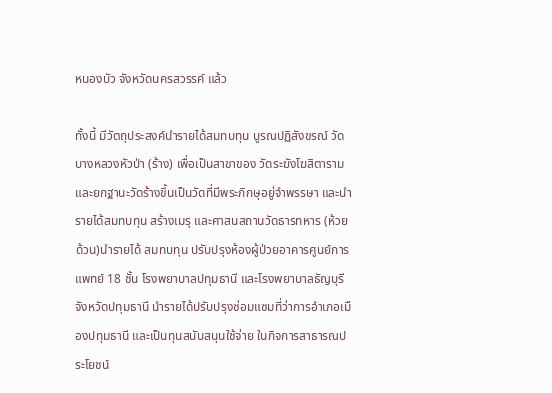หนองบัว จังหวัดนครสวรรค์ แล้ว

ทั้งนี้ มีวัตถุประสงค์นำรายได้สมทบทุน บูรณปฏิสังขรณ์ วัดบางหลวงหัวป่า (ร้าง) เพื่อเป็นสาขาของ วัดระฆังโฆสิตาราม และยกฐานะวัดร้างขึ้นเป็นวัดที่มีพระภิกษุอยู่จำพรรษา และนำรายได้สมทบทุน สร้างเมรุ และศาสนสถานวัดธารทหาร (ห้วยด้วน)นำรายได้ สมทบทุน ปรับปรุงห้องผู้ป่วยอาคารศูนย์การแพทย์ 18 ชั้น โรงพยาบาลปทุมธานี และโรงพยาบาลธัญบุรี จังหวัดปทุมธานี นำรายได้ปรับปรุงซ่อมแซมที่ว่าการอำเภอเมืองปทุมธานี และเป็นทุนสนับสนุนใช้จ่าย ในกิจการสาธารณประโยชน์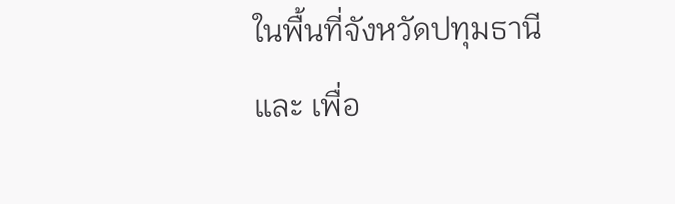ในพื้นที่จังหวัดปทุมธานี และ เพื่อ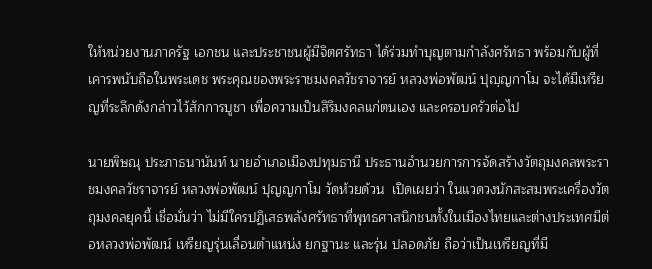ให้หน่วยงานภาครัฐ เอกชน และประชาชนผู้มีจิตศรัทธา ได้ร่วมทำบุญตามกำลังศรัทธา พร้อมกับผู้ที่เคารพนับถือในพระเดช พระคุณของพระราชมงคลวัชราจารย์ หลวงพ่อพัฒน์ ปุญฺญกาโม จะได้มีเหรียญที่ระลึกดังกล่าวไว้สักการบูชา เพื่อความเป็นสิริมงคลแก่ตนเอง และครอบครัวต่อไป

นายพิษณุ ประภาธนานันท์ นายอำเภอเมืองปทุมธานี ประธานอำนวยการการจัดสร้างวัตถุมงคลพระราชมงคลวัชราจารย์ หลวงพ่อพัฒน์ ปุญญกาโม วัดห้วยด้วน  เปิดเผยว่า ในแวดวงนักสะสมพระเครื่องวัตถุมงคลยุคนี้ เชื่อมั่นว่า ไม่มีใครปฏิเสธพลังศรัทธาที่พุทธศาสนิกชนทั้งในเมืองไทยและต่างประเทศมีต่อหลวงพ่อพัฒน์ เหรียญรุ่นเลื่อนตำแหน่ง ยกฐานะ และรุ่น ปลอดภัย ถือว่าเป็นเหรียญที่มี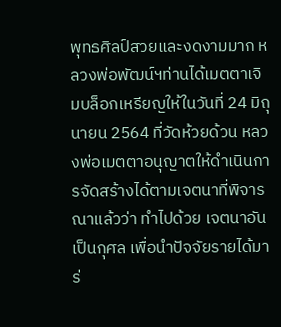พุทธศิลป์สวยและงดงามมาก หลวงพ่อพัฒน์ฯท่านได้เมตตาเจิมบล็อกเหรียญให้ในวันที่ 24 มิถุนายน 2564 ที่วัดห้วยด้วน หลวงพ่อเมตตาอนุญาตให้ดำเนินการจัดสร้างได้ตามเจตนาที่พิจารณาแล้วว่า ทำไปด้วย เจตนาอันเป็นกุศล เพื่อนำปัจจัยรายได้มาร่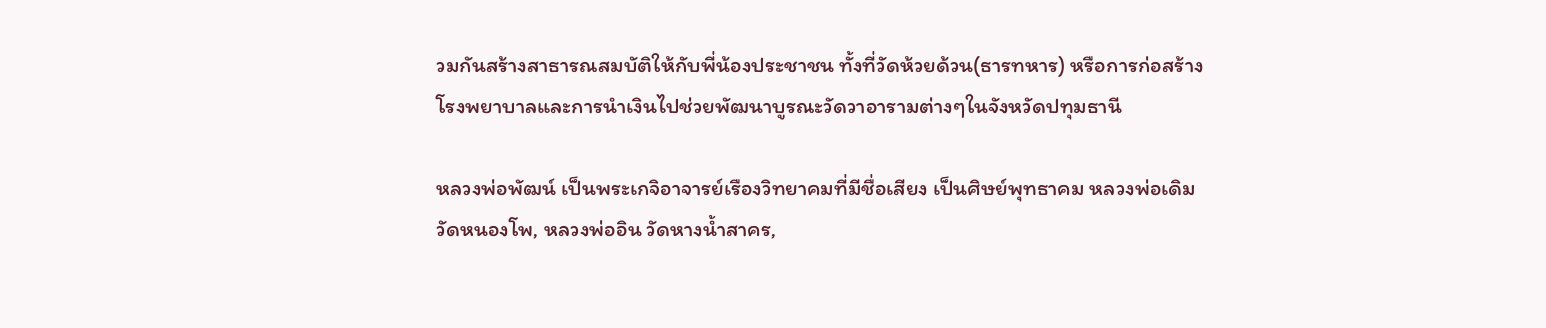วมกันสร้างสาธารณสมบัติให้กับพี่น้องประชาชน ทั้งที่วัดห้วยด้วน(ธารทหาร) หรือการก่อสร้างโรงพยาบาลและการนำเงินไปช่วยพัฒนาบูรณะวัดวาอารามต่างๆในจังหวัดปทุมธานี

หลวงพ่อพัฒน์ เป็นพระเกจิอาจารย์เรืองวิทยาคมที่มีชื่อเสียง เป็นศิษย์พุทธาคม หลวงพ่อเดิมวัดหนองโพ, หลวงพ่ออิน วัดหางน้ำสาคร,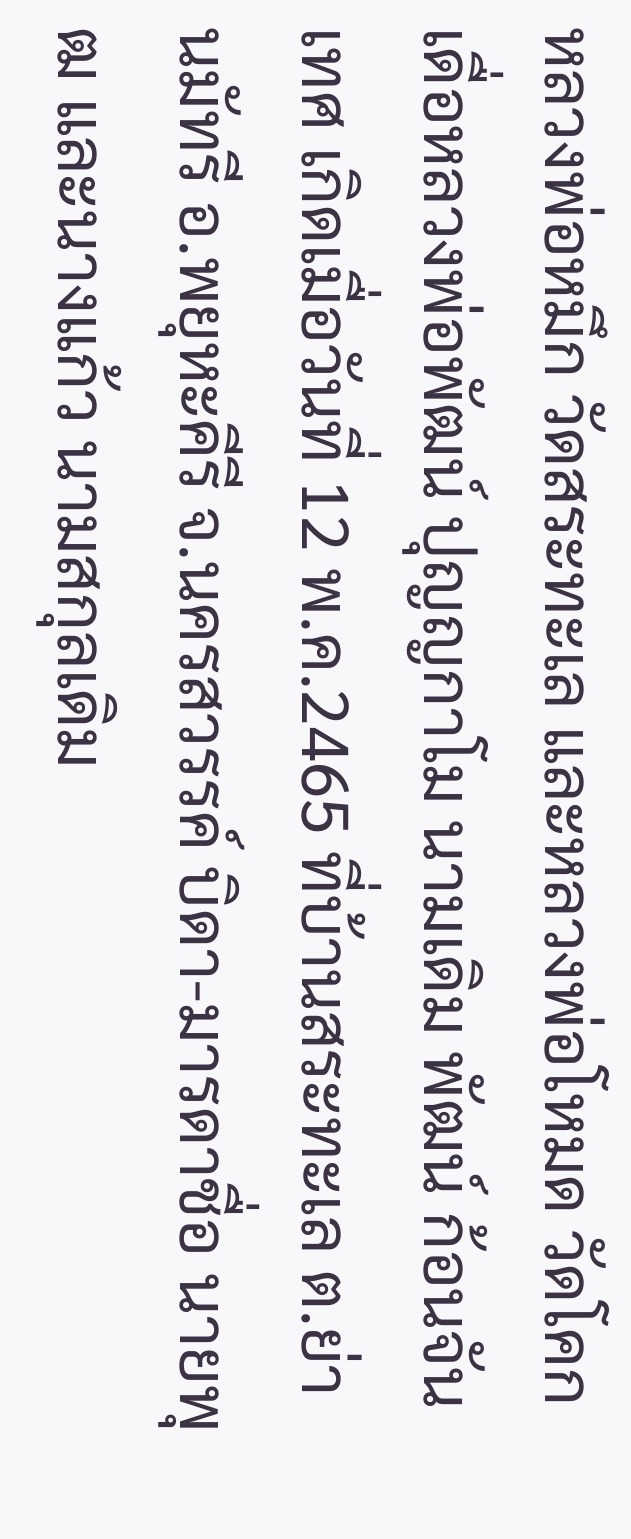หลวงพ่อหมึก วัดสระทะเล และหลวงพ่อโหมด วัดโคกเดื่อหลวงพ่อพัฒน์ ปุญญกาโม นามเดิม พัฒน์ ก้อนจันเทศ เกิดเมื่อวันที่ 12 พ.ค.2465 ที่บ้านสระทะเล ต.ย่านมัทรี อ.พยุหะคีรี จ.นครสวรรค์ บิดา-มารดาชื่อ นายพุฒ และนางแก้ว นามสกุลเดิม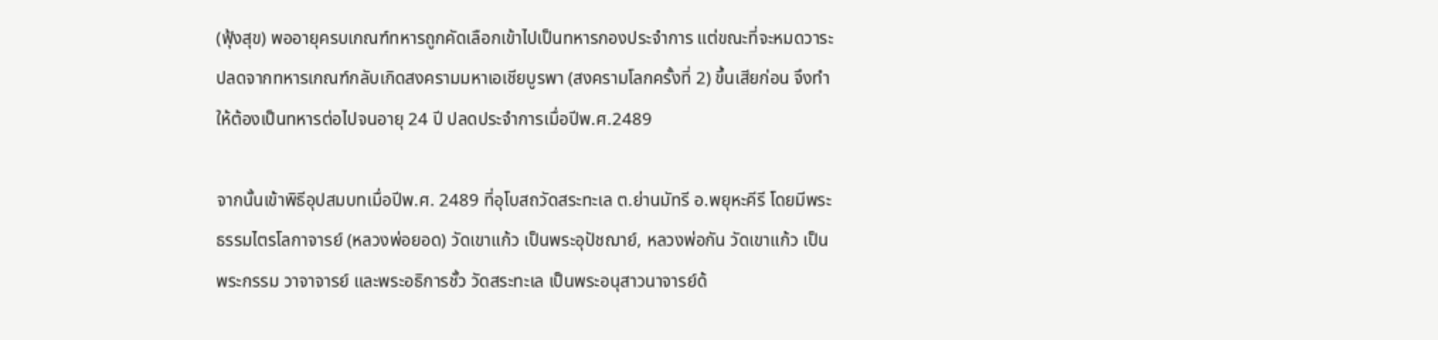(ฟุ้งสุข) พออายุครบเกณฑ์ทหารถูกคัดเลือกเข้าไปเป็นทหารกองประจำการ แต่ขณะที่จะหมดวาระปลดจากทหารเกณฑ์กลับเกิดสงครามมหาเอเชียบูรพา (สงครามโลกครั้งที่ 2) ขึ้นเสียก่อน จึงทำให้ต้องเป็นทหารต่อไปจนอายุ 24 ปี ปลดประจำการเมื่อปีพ.ศ.2489

จากนั้นเข้าพิธีอุปสมบทเมื่อปีพ.ศ. 2489 ที่อุโบสถวัดสระทะเล ต.ย่านมัทรี อ.พยุหะคีรี โดยมีพระธรรมไตรโลกาจารย์ (หลวงพ่อยอด) วัดเขาแก้ว เป็นพระอุปัชฌาย์, หลวงพ่อกัน วัดเขาแก้ว เป็นพระกรรม วาจาจารย์ และพระอธิการชั้ว วัดสระทะเล เป็นพระอนุสาวนาจารย์ด้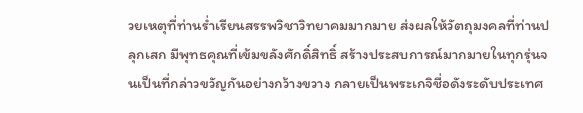วยเหตุที่ท่านร่ำเรียนสรรพวิชาวิทยาคมมากมาย ส่งผลให้วัตถุมงคลที่ท่านปลุกเสก มีพุทธคุณที่เข้มขลังศักดิ์สิทธิ์ สร้างประสบการณ์มากมายในทุกรุ่นจนเป็นที่กล่าวขวัญกันอย่างกว้างขวาง กลายเป็นพระเกจิชื่อดังระดับประเทศ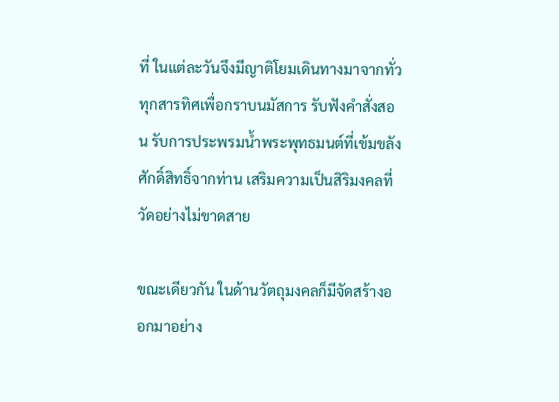ที่ ในแต่ละวันจึงมีญาติโยมเดินทางมาจากทั่วทุกสารทิศเพื่อกราบนมัสการ รับฟังคำสั่งสอน รับการประพรมน้ำพระพุทธมนต์ที่เข้มขลังศักดิ์สิทธิ์จากท่าน เสริมความเป็นสิริมงคลที่วัดอย่างไม่ขาดสาย

ขณะเดียวกัน ในด้านวัตถุมงคลก็มีจัดสร้างออกมาอย่าง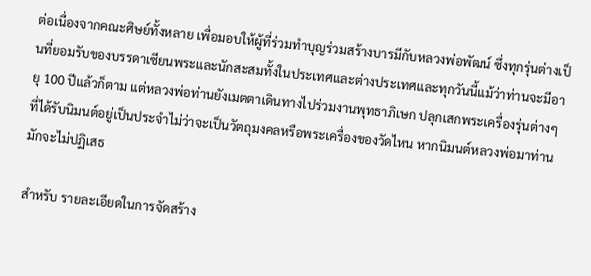ต่อเนื่องจากคณะศิษย์ทั้งหลาย เพื่อมอบให้ผู้ที่ร่วมทำบุญร่วมสร้างบารมีกับหลวงพ่อพัฒน์ ซึ่งทุกรุ่นต่างเป็นที่ยอมรับของบรรดาเซียนพระและนักสะสมทั้งในประเทศและต่างประเทศและทุกวันนี้แม้ว่าท่านจะมีอายุ 100 ปีแล้วก็ตาม แต่หลวงพ่อท่านยังเมตตาเดินทางไปร่วมงานพุทธาภิเษก ปลุกเสกพระเครื่องรุ่นต่างๆ ที่ได้รับนิมนต์อยู่เป็นประจำไม่ว่าจะเป็นวัตถุมงคลหรือพระเครื่องของวัดไหน หากนิมนต์หลวงพ่อมาท่านมักจะไม่ปฏิเสธ

สำหรับ รายละเอียดในการจัดสร้าง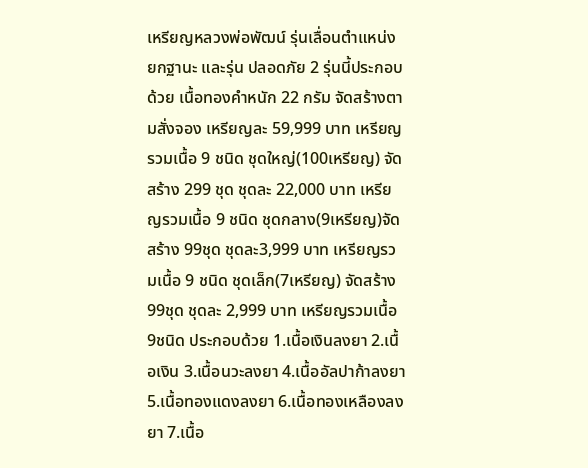เหรียญหลวงพ่อพัฒน์ รุ่นเลื่อนตำแหน่ง ยกฐานะ และรุ่น ปลอดภัย 2 รุ่นนี้ประกอบด้วย เนื้อทองคำหนัก 22 กรัม จัดสร้างตามสั่งจอง เหรียญละ 59,999 บาท เหรียญรวมเนื้อ 9 ชนิด ชุดใหญ่(100เหรียญ) จัดสร้าง 299 ชุด ชุดละ 22,000 บาท เหรียญรวมเนื้อ 9 ชนิด ชุดกลาง(9เหรียญ)จัดสร้าง 99ชุด ชุดละ3,999 บาท เหรียญรวมเนื้อ 9 ชนิด ชุดเล็ก(7เหรียญ) จัดสร้าง 99ชุด ชุดละ 2,999 บาท เหรียญรวมเนื้อ9ชนิด ประกอบด้วย 1.เนื้อเงินลงยา 2.เนื้อเงิน 3.เนื้อนวะลงยา 4.เนื้ออัลปาก้าลงยา 5.เนื้อทองแดงลงยา 6.เนื้อทองเหลืองลงยา 7.เนื้อ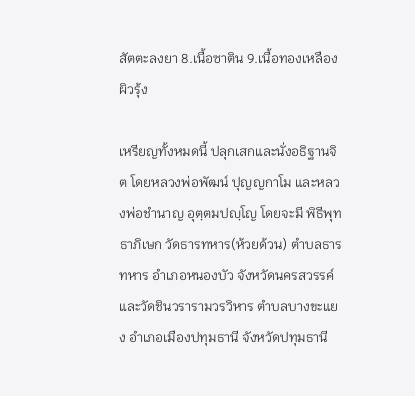สัตตะลงยา 8.เนื้อซาติน 9.เนื้อทองเหลืองผิวรุ้ง

เหรียญทั้งหมดนี้ ปลุกเสกและนั่งอธิฐานจิต โดยหลวงพ่อพัฒน์ ปุญญกาโม และหลวงพ่อชำนาญ อุตฺตมปญฺโญ โดยจะมี พิธีพุทธาภิเษก วัดธารทหาร(ห้วยด้วน) ตำบลธารทหาร อำเภอหนองบัว จังหวัดนครสวรรค์ และวัดชินวรารามวรวิหาร ตำบลบางขะแยง อำเภอเมืองปทุมธานี จังหวัดปทุมธานี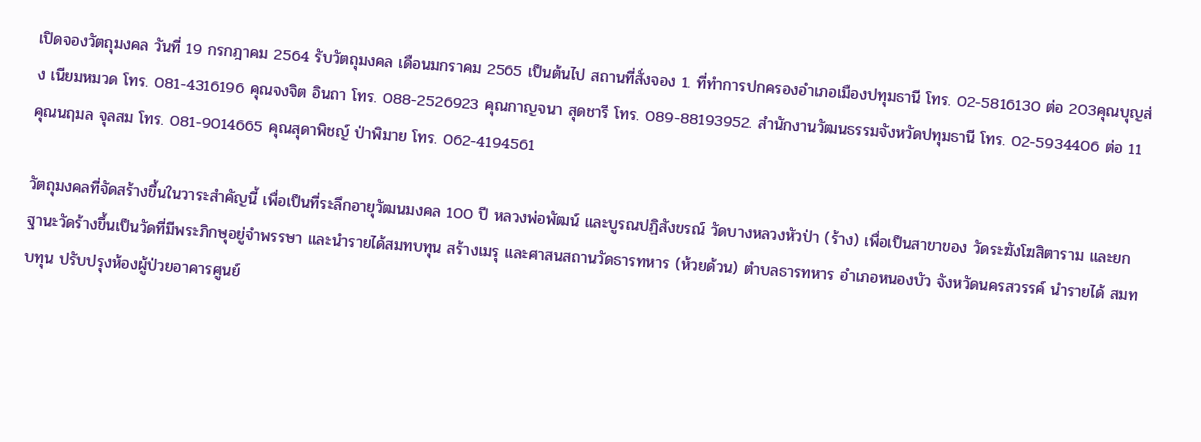เปิดจองวัตถุมงคล วันที่ 19 กรกฎาคม 2564 รับวัตถุมงคล เดือนมกราคม 2565 เป็นต้นไป สถานที่สั่งจอง 1. ที่ทำการปกครองอำเภอเมืองปทุมธานี โทร. 02-5816130 ต่อ 203คุณบุญส่ง เนียมหมวด โทร. 081-4316196 คุณจงจิต อินถา โทร. 088-2526923 คุณกาญจนา สุดชารี โทร. 089-88193952. สำนักงานวัฒนธรรมจังหวัดปทุมธานี โทร. 02-5934406 ต่อ 11 คุณนฤมล จุลสม โทร. 081-9014665 คุณสุดาพิชญ์ ป่าพิมาย โทร. 062-4194561

วัตถุมงคลที่จัดสร้างขึ้นในวาระสำคัญนี้ เพื่อเป็นที่ระลึกอายุวัฒนมงคล 100 ปี หลวงพ่อพัฒน์ และบูรณปฏิสังขรณ์ วัดบางหลวงหัวป่า (ร้าง) เพื่อเป็นสาขาของ วัดระฆังโฆสิตาราม และยกฐานะวัดร้างขึ้นเป็นวัดที่มีพระภิกษุอยู่จำพรรษา และนำรายได้สมทบทุน สร้างเมรุ และศาสนสถานวัดธารทหาร (ห้วยด้วน) ตำบลธารทหาร อำเภอหนองบัว จังหวัดนครสวรรค์ นำรายได้ สมทบทุน ปรับปรุงห้องผู้ป่วยอาคารศูนย์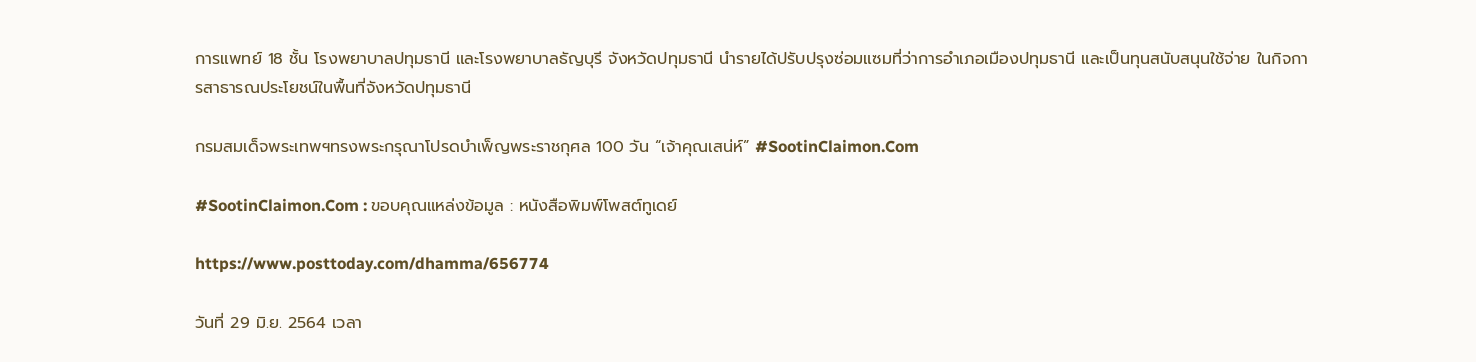การแพทย์ 18 ชั้น โรงพยาบาลปทุมธานี และโรงพยาบาลธัญบุรี จังหวัดปทุมธานี นำรายได้ปรับปรุงซ่อมแซมที่ว่าการอำเภอเมืองปทุมธานี และเป็นทุนสนับสนุนใช้จ่าย ในกิจการสาธารณประโยชน์ในพื้นที่จังหวัดปทุมธานี

กรมสมเด็จพระเทพฯทรงพระกรุณาโปรดบำเพ็ญพระราชกุศล 100 วัน “เจ้าคุณเสน่ห์” #SootinClaimon.Com

#SootinClaimon.Com : ขอบคุณแหล่งข้อมูล : หนังสือพิมพ์โพสต์ทูเดย์

https://www.posttoday.com/dhamma/656774

วันที่ 29 มิ.ย. 2564 เวลา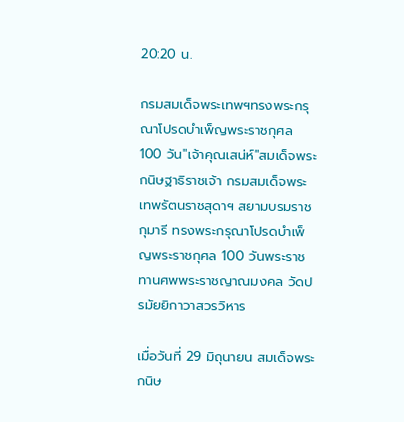20:20 น.

กรมสมเด็จพระเทพฯทรงพระกรุณาโปรดบำเพ็ญพระราชกุศล 100 วัน"เจ้าคุณเสน่ห์"สมเด็จพระกนิษฐาธิราชเจ้า กรมสมเด็จพระเทพรัตนราชสุดาฯ สยามบรมราชกุมารี ทรงพระกรุณาโปรดบำเพ็ญพระราชกุศล 100 วันพระราชทานศพพระราชญาณมงคล วัดปรมัยยิกาวาสวรวิหาร

เมื่อวันที่ 29 มิถุนายน สมเด็จพระกนิษ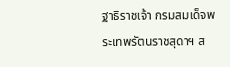ฐาธิราชเจ้า กรมสมเด็จพระเทพรัตนราชสุดาฯ ส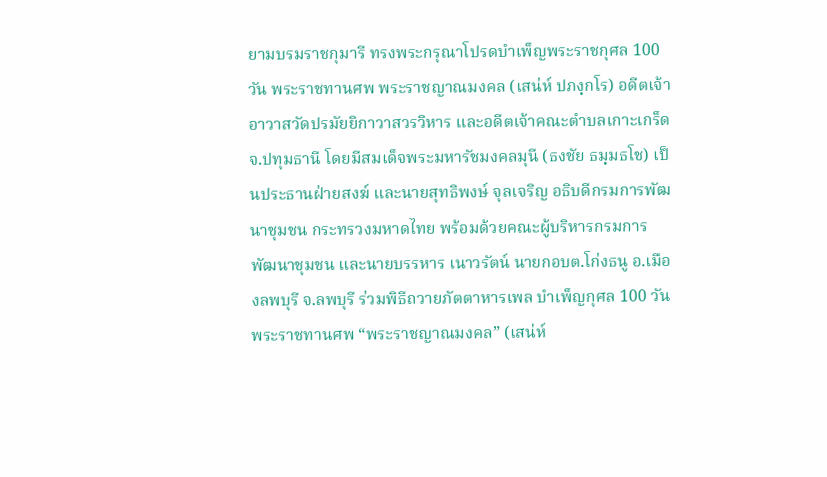ยามบรมราชกุมารี ทรงพระกรุณาโปรดบำเพ็ญพระราชกุศล 100 วัน พระราชทานศพ พระราชญาณมงคล (เสน่ห์ ปภงฺกโร) อดีตเจ้าอาวาสวัดปรมัยยิกาวาสวรวิหาร และอดีตเจ้าคณะตำบลเกาะเกร็ด จ.ปทุมธานี โดยมีสมเด็จพระมหารัชมงคลมุนี (ธงชัย ธมฺมธโช) เป็นประธานฝ่ายสงฆ์ และนายสุทธิพงษ์ จุลเจริญ อธิบดีกรมการพัฒนาชุมชน กระทรวงมหาดไทย พร้อมด้วยคณะผู้บริหารกรมการพัฒนาชุมชน และนายบรรหาร เนาวรัตน์ นายกอบต.โก่งธนู อ.เมืองลพบุรี จ.ลพบุรี ร่วมพิธีถวายภัตตาหารเพล บำเพ็ญกุศล 100 วัน พระราชทานศพ “พระราชญาณมงคล” (เสน่ห์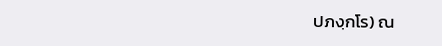ปภงฺกโร) ณ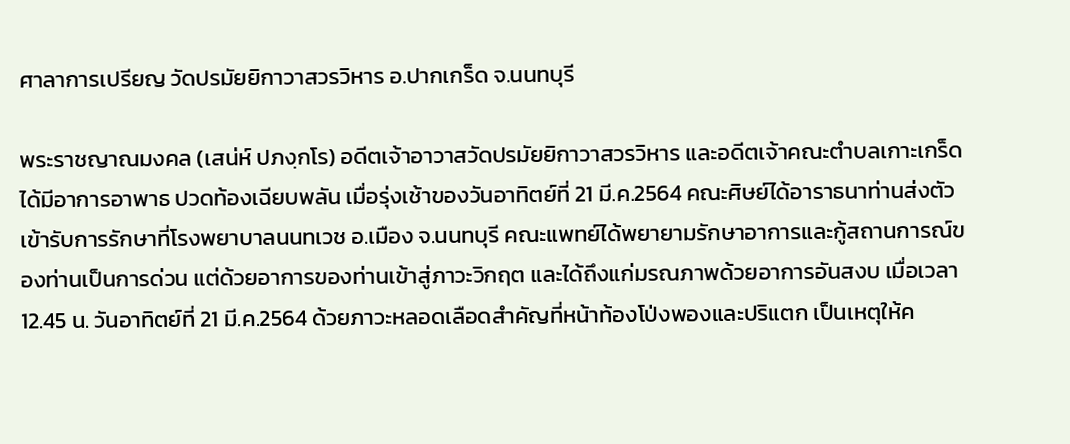ศาลาการเปรียญ วัดปรมัยยิกาวาสวรวิหาร อ.ปากเกร็ด จ.นนทบุรี

พระราชญาณมงคล (เสน่ห์ ปภงฺกโร) อดีตเจ้าอาวาสวัดปรมัยยิกาวาสวรวิหาร และอดีตเจ้าคณะตำบลเกาะเกร็ด ได้มีอาการอาพาธ ปวดท้องเฉียบพลัน เมื่อรุ่งเช้าของวันอาทิตย์ที่ 21 มี.ค.2564 คณะศิษย์ได้อาราธนาท่านส่งตัวเข้ารับการรักษาที่โรงพยาบาลนนทเวช อ.เมือง จ.นนทบุรี คณะแพทย์ได้พยายามรักษาอาการและกู้สถานการณ์ของท่านเป็นการด่วน แต่ด้วยอาการของท่านเข้าสู่ภาวะวิกฤต และได้ถึงแก่มรณภาพด้วยอาการอันสงบ เมื่อเวลา 12.45 น. วันอาทิตย์ที่ 21 มี.ค.2564 ด้วยภาวะหลอดเลือดสำคัญที่หน้าท้องโป่งพองและปริแตก เป็นเหตุให้ค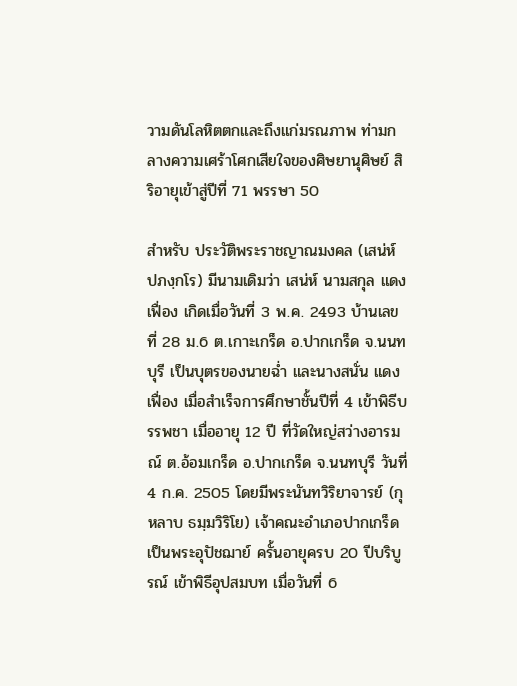วามดันโลหิตตกและถึงแก่มรณภาพ ท่ามกลางความเศร้าโศกเสียใจของศิษยานุศิษย์ สิริอายุเข้าสู่ปีที่ 71 พรรษา 50

สำหรับ ประวัติพระราชญาณมงคล (เสน่ห์ ปภงฺกโร) มีนามเดิมว่า เสน่ห์ นามสกุล แดงเฟื่อง เกิดเมื่อวันที่ 3 พ.ค. 2493 บ้านเลขที่ 28 ม.6 ต.เกาะเกร็ด อ.ปากเกร็ด จ.นนทบุรี เป็นบุตรของนายฉ่ำ และนางสนั่น แดงเฟื่อง เมื่อสำเร็จการศึกษาชั้นปีที่ 4 เข้าพิธีบรรพชา เมื่ออายุ 12 ปี ที่วัดใหญ่สว่างอารมณ์ ต.อ้อมเกร็ด อ.ปากเกร็ด จ.นนทบุรี วันที่ 4 ก.ค. 2505 โดยมีพระนันทวิริยาจารย์ (กุหลาบ ธมฺมวิริโย) เจ้าคณะอำเภอปากเกร็ด เป็นพระอุปัชฌาย์ ครั้นอายุครบ 20 ปีบริบูรณ์ เข้าพิธีอุปสมบท เมื่อวันที่ 6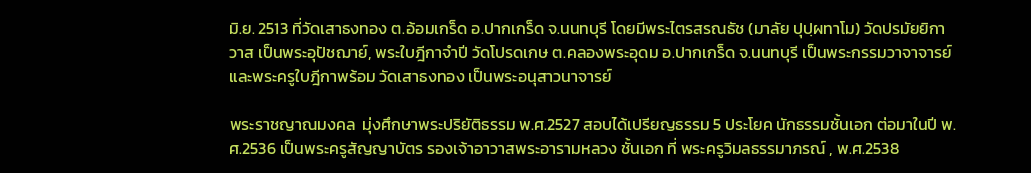มิ.ย. 2513 ที่วัดเสาธงทอง ต.อ้อมเกร็ด อ.ปากเกร็ด จ.นนทบุรี โดยมีพระไตรสรณธัช (มาลัย ปุปฺผทาโม) วัดปรมัยยิกาวาส เป็นพระอุปัชฌาย์, พระใบฎีกาจำปี วัดโปรดเกษ ต.คลองพระอุดม อ.ปากเกร็ด จ.นนทบุรี เป็นพระกรรมวาจาจารย์ และพระครูใบฎีกาพร้อม วัดเสาธงทอง เป็นพระอนุสาวนาจารย์

พระราชญาณมงคล  มุ่งศึกษาพระปริยัติธรรม พ.ศ.2527 สอบได้เปรียญธรรม 5 ประโยค นักธรรมชั้นเอก ต่อมาในปี พ.ศ.2536 เป็นพระครูสัญญาบัตร รองเจ้าอาวาสพระอารามหลวง ชั้นเอก ที่ พระครูวิมลธรรมาภรณ์ , พ.ศ.2538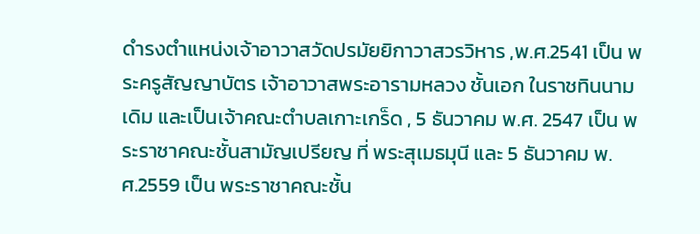ดำรงตำแหน่งเจ้าอาวาสวัดปรมัยยิกาวาสวรวิหาร ,พ.ศ.2541 เป็น พระครูสัญญาบัตร เจ้าอาวาสพระอารามหลวง ชั้นเอก ในราชทินนามเดิม และเป็นเจ้าคณะตำบลเกาะเกร็ด , 5 ธันวาคม พ.ศ. 2547 เป็น พระราชาคณะชั้นสามัญเปรียญ ที่ พระสุเมธมุนี และ 5 ธันวาคม พ.ศ.2559 เป็น พระราชาคณะชั้น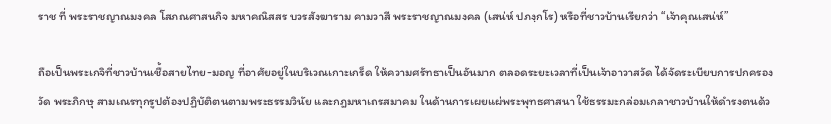ราช ที่ พระราชญาณมงคล โสภณศาสนกิจ มหาคณิสสร บวรสังฆาราม คามวาสี พระราชญาณมงคล (เสน่ห์ ปภงฺกโร) หรือที่ชาวบ้านเรียกว่า “เจ้าคุณเสน่ห์”

ถือเป็นพระเกจิที่ชาวบ้านเชื้อสายไทย-มอญ ที่อาศัยอยู่ในบริเวณเกาะเกร็ด ให้ความศรัทธาเป็นอันมาก ตลอดระยะเวลาที่เป็นเจ้าอาวาสวัด ได้จัดระเบียบการปกครองวัด พระภิกษุ สามเณรทุกรูปต้องปฏิบัติตนตามพระธรรมวินัย และกฎมหาเถรสมาคม ในด้านการเผยแผ่พระพุทธศาสนา ใช้ธรรมะกล่อมเกลาชาวบ้านให้ดำรงตนด้ว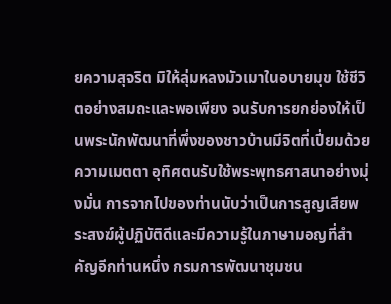ยความสุจริต มิให้ลุ่มหลงมัวเมาในอบายมุข ใช้ชีวิตอย่างสมถะและพอเพียง จนรับการยกย่องให้เป็นพระนักพัฒนาที่พึ่งของชาวบ้านมีจิตที่เปี่ยมด้วยความเมตตา อุทิศตนรับใช้พระพุทธศาสนาอย่างมุ่งมั่น การจากไปของท่านนับว่าเป็นการสูญเสียพระสงฆ์ผู้ปฏิบัติดีและมีความรู้ในภาษามอญที่สำคัญอีกท่านหนึ่ง กรมการพัฒนาชุมชน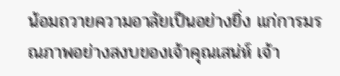น้อมถวายความอาลัยเป็นอย่างยิ่ง แก่การมรณภาพอย่างสงบของเจ้าคุณเสน่ห์ เจ้า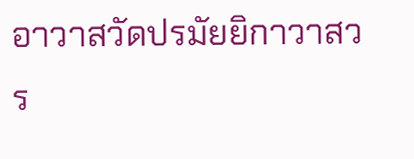อาวาสวัดปรมัยยิกาวาสวร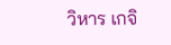วิหาร เกจิ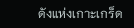ดังแห่งเกาะเกร็ด